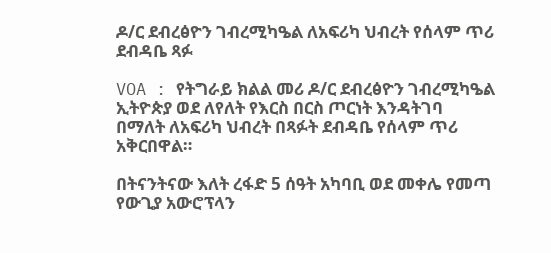ዶ/ር ደብረፅዮን ገብረሚካዔል ለአፍሪካ ህብረት የሰላም ጥሪ ደብዳቤ ጻፉ

VOA : የትግራይ ክልል መሪ ዶ/ር ደብረፅዮን ገብረሚካዔል ኢትዮጵያ ወደ ለየለት የእርስ በርስ ጦርነት እንዳትገባ በማለት ለአፍሪካ ህብረት በጻፉት ደብዳቤ የሰላም ጥሪ አቅርበዋል።

በትናንትናው እለት ረፋድ 5 ሰዓት አካባቢ ወደ መቀሌ የመጣ የውጊያ አውሮፕላን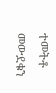ተመትቶ መውደቁን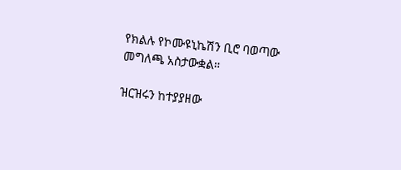የክልሉ የኮሙዩኒኬሽን ቢሮ ባወጣው መግለጫ አስታውቋል።

ዝርዝሩን ከተያያዘው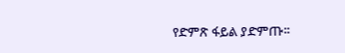የድምጽ ፋይል ያድምጡ፡፡